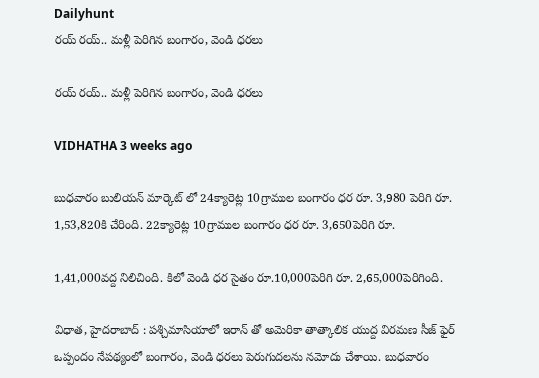Dailyhunt
రయ్ రయ్.. మళ్లీ పెరిగిన బంగారం, వెండి ధరలు

రయ్ రయ్.. మళ్లీ పెరిగిన బంగారం, వెండి ధరలు

VIDHATHA 3 weeks ago

బుధవారం బులియన్ మార్కెట్ లో 24క్యారెట్ల 10గ్రాముల బంగారం ధర రూ. 3,980 పెరిగి రూ. 1,53,820కి చేరింది. 22క్యారెట్ల 10గ్రాముల బంగారం ధర రూ. 3,650పెరిగి రూ.

1,41,000వద్ద నిలిచింది. కిలో వెండి ధర సైతం రూ.10,000పెరిగి రూ. 2,65,000పెరిగింది.

విధాత, హైదరాబాద్ : పశ్చిమాసియాలో ఇరాన్ తో అమెరికా తాత్కాలిక యుద్ద విరమణ సీజ్ ఫైర్ ఒప్పందం నేపథ్యంలో బంగారం, వెండి ధరలు పెరుగుదలను నమోదు చేశాయి. బుధవారం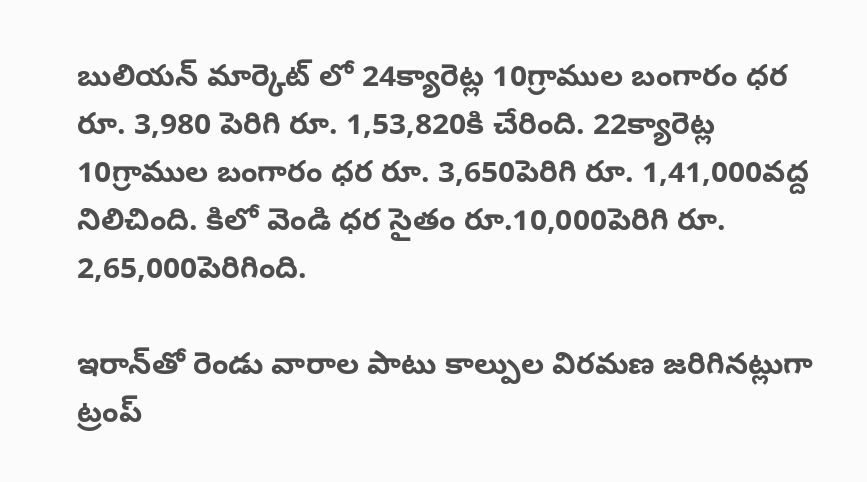బులియన్ మార్కెట్ లో 24క్యారెట్ల 10గ్రాముల బంగారం ధర రూ. 3,980 పెరిగి రూ. 1,53,820కి చేరింది. 22క్యారెట్ల 10గ్రాముల బంగారం ధర రూ. 3,650పెరిగి రూ. 1,41,000వద్ద నిలిచింది. కిలో వెండి ధర సైతం రూ.10,000పెరిగి రూ. 2,65,000పెరిగింది.

ఇరాన్‌తో రెండు వారాల పాటు కాల్పుల విరమణ జరిగినట్లుగా ట్రంప్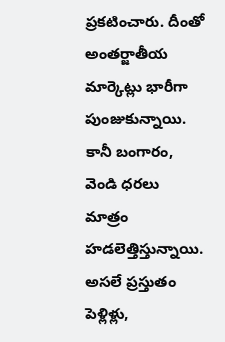ప్రకటించారు. దీంతో అంతర్జాతీయ మార్కెట్లు భారీగా పుంజుకున్నాయి. కానీ బంగారం, వెండి ధరలు మాత్రం హడలెత్తిస్తున్నాయి. అసలే ప్రస్తుతం పెళ్లిళ్లు,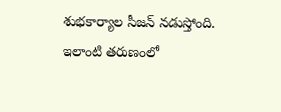శుభకార్యాల సీజన్ నడుస్తోంది. ఇలాంటి తరుణంలో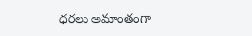ధరలు అమాంతంగా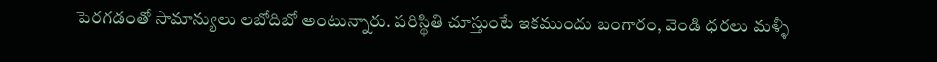పెరగడంతో సామాన్యులు లబోదిబో అంటున్నారు. పరిస్థితి చూస్తుంటే ఇకముందు బంగారం, వెండి ధరలు మళ్ళీ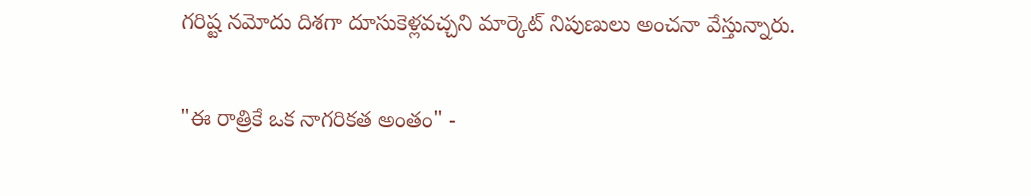గరిష్ట నమోదు దిశగా దూసుకెళ్లవచ్చని మార్కెట్ నిపుణులు అంచనా వేస్తున్నారు.

"ఈ రాత్రికే ఒక నాగరికత అంతం" -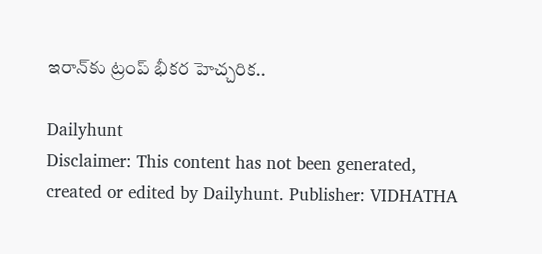ఇరాన్‌కు ట్రంప్ భీకర హెచ్చరిక..

Dailyhunt
Disclaimer: This content has not been generated, created or edited by Dailyhunt. Publisher: VIDHATHA